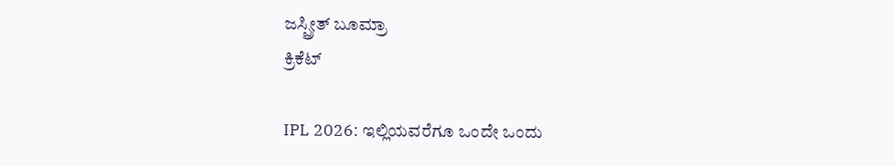ಜಸ್ಪ್ರೀತ್ ಬೂಮ್ರಾ
ಕ್ರಿಕೆಟ್

IPL 2026: ಇಲ್ಲಿಯವರೆಗೂ ಒಂದೇ ಒಂದು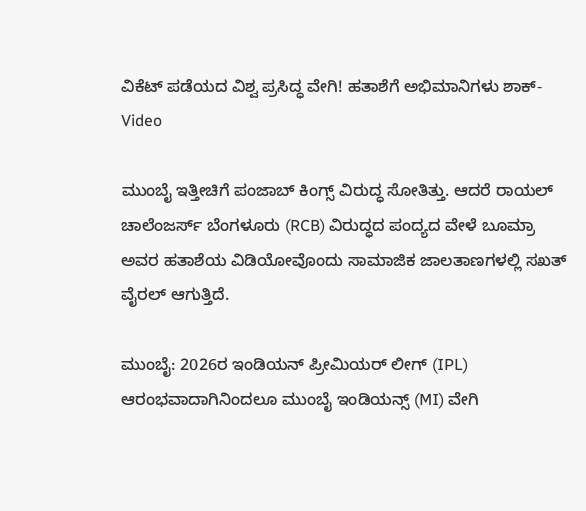ವಿಕೆಟ್ ಪಡೆಯದ ವಿಶ್ವ ಪ್ರಸಿದ್ಧ ವೇಗಿ! ಹತಾಶೆಗೆ ಅಭಿಮಾನಿಗಳು ಶಾಕ್- Video

ಮುಂಬೈ ಇತ್ತೀಚಿಗೆ ಪಂಜಾಬ್ ಕಿಂಗ್ಸ್ ವಿರುದ್ಧ ಸೋತಿತ್ತು. ಆದರೆ ರಾಯಲ್ ಚಾಲೆಂಜರ್ಸ್ ಬೆಂಗಳೂರು (RCB) ವಿರುದ್ಧದ ಪಂದ್ಯದ ವೇಳೆ ಬೂಮ್ರಾ ಅವರ ಹತಾಶೆಯ ವಿಡಿಯೋವೊಂದು ಸಾಮಾಜಿಕ ಜಾಲತಾಣಗಳಲ್ಲಿ ಸಖತ್ ವೈರಲ್ ಆಗುತ್ತಿದೆ.

ಮುಂಬೈ: 2026ರ ಇಂಡಿಯನ್ ಪ್ರೀಮಿಯರ್ ಲೀಗ್ (IPL) ಆರಂಭವಾದಾಗಿನಿಂದಲೂ ಮುಂಬೈ ಇಂಡಿಯನ್ಸ್ (MI) ವೇಗಿ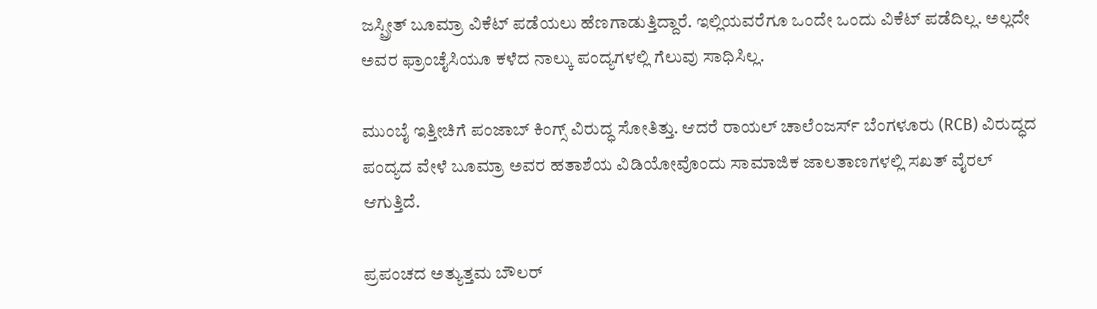ಜಸ್ಪ್ರೀತ್ ಬೂಮ್ರಾ ವಿಕೆಟ್ ಪಡೆಯಲು ಹೆಣಗಾಡುತ್ತಿದ್ದಾರೆ. ಇಲ್ಲಿಯವರೆಗೂ ಒಂದೇ ಒಂದು ವಿಕೆಟ್ ಪಡೆದಿಲ್ಲ. ಅಲ್ಲದೇ ಅವರ ಫ್ರಾಂಚೈಸಿಯೂ ಕಳೆದ ನಾಲ್ಕು ಪಂದ್ಯಗಳಲ್ಲಿ ಗೆಲುವು ಸಾಧಿಸಿಲ್ಲ.

ಮುಂಬೈ ಇತ್ತೀಚಿಗೆ ಪಂಜಾಬ್ ಕಿಂಗ್ಸ್ ವಿರುದ್ಧ ಸೋತಿತ್ತು. ಆದರೆ ರಾಯಲ್ ಚಾಲೆಂಜರ್ಸ್ ಬೆಂಗಳೂರು (RCB) ವಿರುದ್ಧದ ಪಂದ್ಯದ ವೇಳೆ ಬೂಮ್ರಾ ಅವರ ಹತಾಶೆಯ ವಿಡಿಯೋವೊಂದು ಸಾಮಾಜಿಕ ಜಾಲತಾಣಗಳಲ್ಲಿ ಸಖತ್ ವೈರಲ್ ಆಗುತ್ತಿದೆ.

ಪ್ರಪಂಚದ ಅತ್ಯುತ್ತಮ ಬೌಲರ್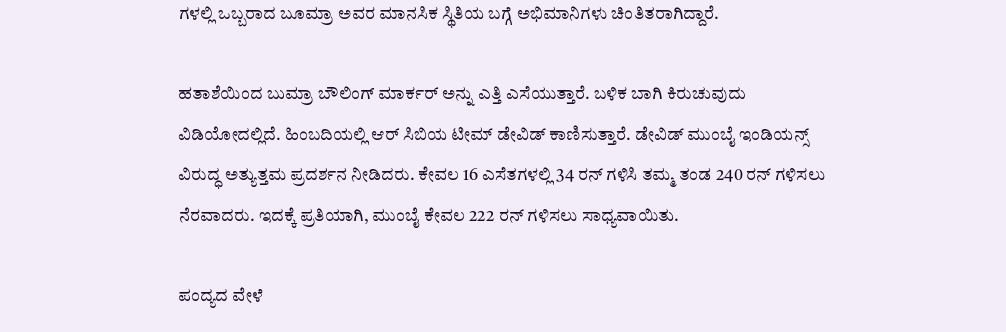ಗಳಲ್ಲಿ ಒಬ್ಬರಾದ ಬೂಮ್ರಾ ಅವರ ಮಾನಸಿಕ ಸ್ಥಿತಿಯ ಬಗ್ಗೆ ಅಭಿಮಾನಿಗಳು ಚಿಂತಿತರಾಗಿದ್ದಾರೆ.

ಹತಾಶೆಯಿಂದ ಬುಮ್ರಾ ಬೌಲಿಂಗ್ ಮಾರ್ಕರ್ ಅನ್ನು ಎತ್ತಿ ಎಸೆಯುತ್ತಾರೆ. ಬಳಿಕ ಬಾಗಿ ಕಿರುಚುವುದು ವಿಡಿಯೋದಲ್ಲಿದೆ. ಹಿಂಬದಿಯಲ್ಲಿ ಆರ್ ಸಿಬಿಯ ಟೀಮ್ ಡೇವಿಡ್ ಕಾಣಿಸುತ್ತಾರೆ. ಡೇವಿಡ್ ಮುಂಬೈ ಇಂಡಿಯನ್ಸ್ ವಿರುದ್ಧ ಅತ್ಯುತ್ತಮ ಪ್ರದರ್ಶನ ನೀಡಿದರು. ಕೇವಲ 16 ಎಸೆತಗಳಲ್ಲಿ 34 ರನ್ ಗಳಿಸಿ ತಮ್ಮ ತಂಡ 240 ರನ್ ಗಳಿಸಲು ನೆರವಾದರು. ಇದಕ್ಕೆ ಪ್ರತಿಯಾಗಿ, ಮುಂಬೈ ಕೇವಲ 222 ರನ್ ಗಳಿಸಲು ಸಾಧ್ಯವಾಯಿತು.

ಪಂದ್ಯದ ವೇಳೆ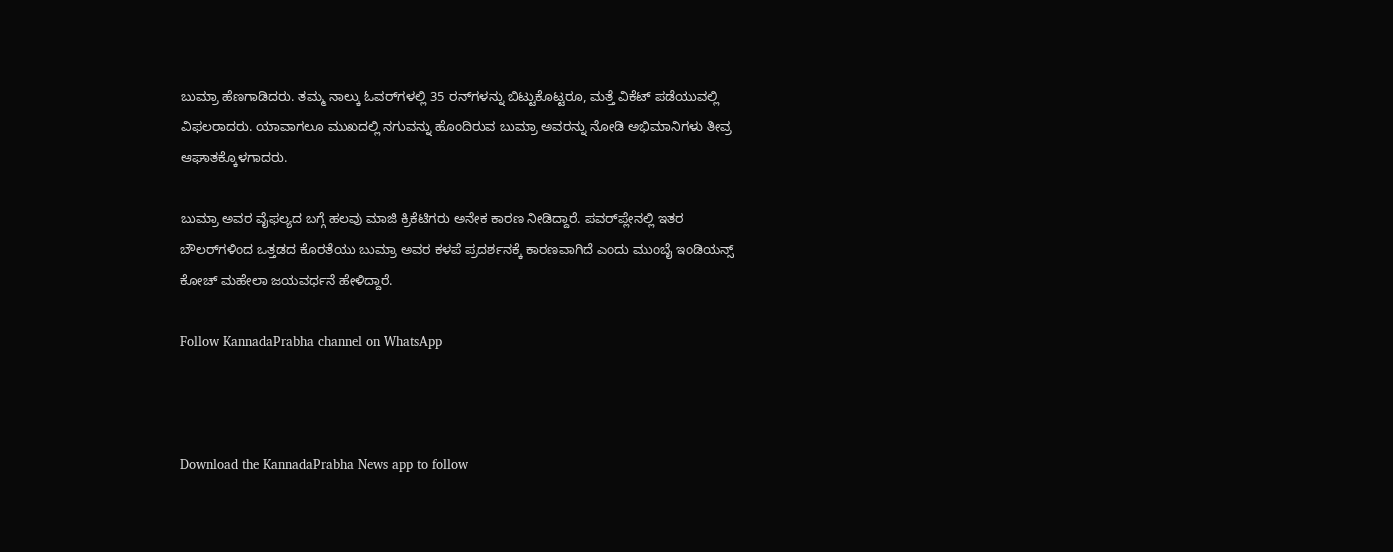ಬುಮ್ರಾ ಹೆಣಗಾಡಿದರು. ತಮ್ಮ ನಾಲ್ಕು ಓವರ್‌ಗಳಲ್ಲಿ 35 ರನ್‌ಗಳನ್ನು ಬಿಟ್ಟುಕೊಟ್ಟರೂ, ಮತ್ತೆ ವಿಕೆಟ್ ಪಡೆಯುವಲ್ಲಿ ವಿಫಲರಾದರು. ಯಾವಾಗಲೂ ಮುಖದಲ್ಲಿ ನಗುವನ್ನು ಹೊಂದಿರುವ ಬುಮ್ರಾ ಅವರನ್ನು ನೋಡಿ ಅಭಿಮಾನಿಗಳು ತೀವ್ರ ಆಘಾತಕ್ಕೊಳಗಾದರು.

ಬುಮ್ರಾ ಅವರ ವೈಫಲ್ಯದ ಬಗ್ಗೆ ಹಲವು ಮಾಜಿ ಕ್ರಿಕೆಟಿಗರು ಅನೇಕ ಕಾರಣ ನೀಡಿದ್ದಾರೆ. ಪವರ್‌ಪ್ಲೇನಲ್ಲಿ ಇತರ ಬೌಲರ್‌ಗಳಿಂದ ಒತ್ತಡದ ಕೊರತೆಯು ಬುಮ್ರಾ ಅವರ ಕಳಪೆ ಪ್ರದರ್ಶನಕ್ಕೆ ಕಾರಣವಾಗಿದೆ ಎಂದು ಮುಂಬೈ ಇಂಡಿಯನ್ಸ್ ಕೋಚ್ ಮಹೇಲಾ ಜಯವರ್ಧನೆ ಹೇಳಿದ್ದಾರೆ.

Follow KannadaPrabha channel on WhatsApp



Download the KannadaPrabha News app to follow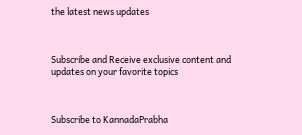the latest news updates



Subscribe and Receive exclusive content and updates on your favorite topics



Subscribe to KannadaPrabha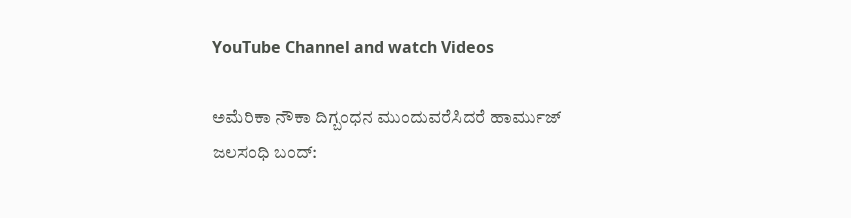YouTube Channel and watch Videos

ಅಮೆರಿಕಾ ನೌಕಾ ದಿಗ್ಬಂಧನ ಮುಂದುವರೆಸಿದರೆ ಹಾರ್ಮುಜ್ ಜಲಸಂಧಿ ಬಂದ್: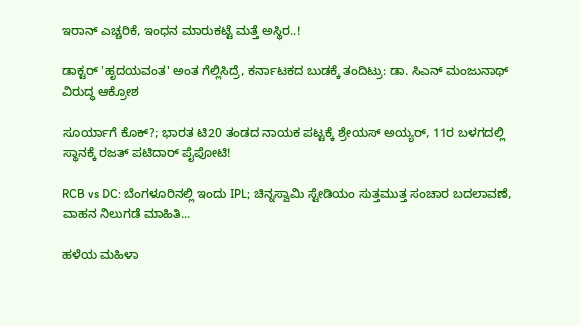ಇರಾನ್ ಎಚ್ಚರಿಕೆ, ಇಂಧನ ಮಾರುಕಟ್ಟೆ ಮತ್ತೆ ಅಸ್ಥಿರ..!

ಡಾಕ್ಟರ್ 'ಹೃದಯವಂತ' ಅಂತ ಗೆಲ್ಲಿಸಿದ್ರೆ, ಕರ್ನಾಟಕದ ಬುಡಕ್ಕೆ ತಂದಿಟ್ರು: ಡಾ. ಸಿಎನ್ ಮಂಜುನಾಥ್ ವಿರುದ್ಧ ಆಕ್ರೋಶ

ಸೂರ್ಯಾಗೆ ಕೊಕ್?; ಭಾರತ ಟಿ20 ತಂಡದ ನಾಯಕ ಪಟ್ಟಕ್ಕೆ ಶ್ರೇಯಸ್ ಅಯ್ಯರ್, 11ರ ಬಳಗದಲ್ಲಿ ಸ್ಥಾನಕ್ಕೆ ರಜತ್ ಪಟಿದಾರ್ ಪೈಪೋಟಿ!

RCB vs DC: ಬೆಂಗಳೂರಿನಲ್ಲಿ ಇಂದು IPL; ಚಿನ್ನಸ್ವಾಮಿ ಸ್ಟೇಡಿಯಂ ಸುತ್ತಮುತ್ತ ಸಂಚಾರ ಬದಲಾವಣೆ, ವಾಹನ ನಿಲುಗಡೆ ಮಾಹಿತಿ...

ಹಳೆಯ ಮಹಿಳಾ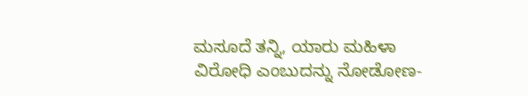ಮಸೂದೆ ತನ್ನಿ, ಯಾರು ಮಹಿಳಾ ವಿರೋಧಿ ಎಂಬುದನ್ನು ನೋಡೋಣ-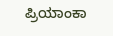ಪ್ರಿಯಾಂಕಾ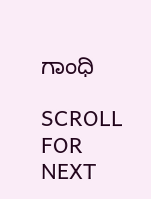ಗಾಂಧಿ

SCROLL FOR NEXT